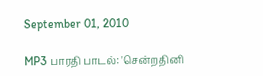September 01, 2010

MP3 பாரதி பாடல்: 'சென்றதினி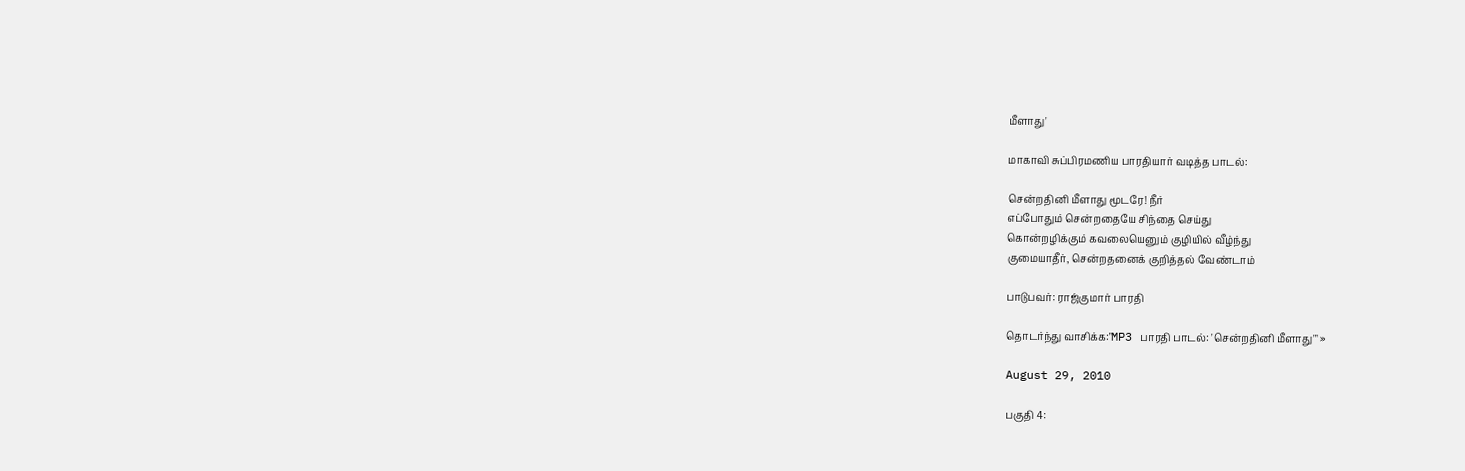மீளாது'

மாகாவி சுப்பிரமணிய பாரதியார் வடித்த பாடல்:

சென்றதினி மீளாது மூடரே! நீர்
எப்போதும் சென்றதையே சிந்தை செய்து
கொன்றழிக்கும் கவலையெனும் குழியில் வீழ்ந்து
குமையாதீர், சென்றதனைக் குறித்தல் வேண்டாம்

பாடுபவர்: ராஜ்குமார் பாரதி

தொடர்ந்து வாசிக்க:"MP3 பாரதி பாடல்: 'சென்றதினி மீளாது'" »

August 29, 2010

பகுதி 4: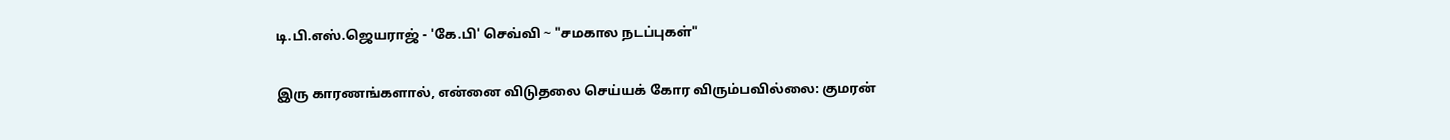டி.பி.எஸ்.ஜெயராஜ் - 'கே.பி' செவ்வி ~ "சமகால நடப்புகள்"

இரு காரணங்களால், என்னை விடுதலை செய்யக் கோர விரும்பவில்லை: குமரன்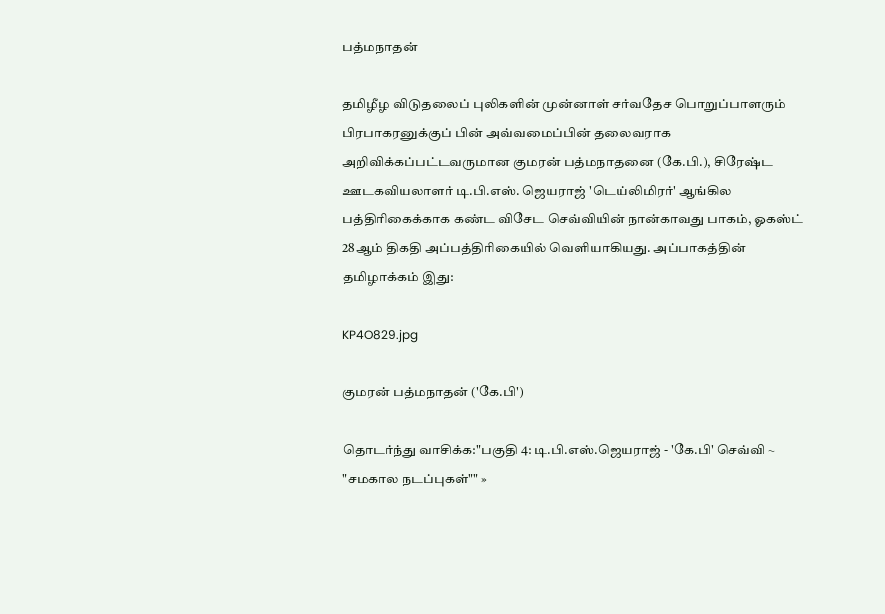பத்மநாதன்

தமிழீழ விடுதலைப் புலிகளின் முன்னாள் சர்வதேச பொறுப்பாளரும் பிரபாகரனுக்குப் பின் அவ்வமைப்பின் தலைவராக அறிவிக்கப்பட்டவருமான குமரன் பத்மநாதனை (கே.பி.), சிரேஷ்ட ஊடகவியலாளர் டி.பி.எஸ். ஜெயராஜ் 'டெய்லிமிரர்' ஆங்கில பத்திரிகைக்காக கண்ட விசேட செவ்வியின் நான்காவது பாகம், ஓகஸ்ட் 28ஆம் திகதி அப்பத்திரிகையில் வெளியாகியது. அப்பாகத்தின் தமிழாக்கம் இது:

KP4O829.jpg

குமரன் பத்மநாதன் ('கே.பி')

தொடர்ந்து வாசிக்க:"பகுதி 4: டி.பி.எஸ்.ஜெயராஜ் - 'கே.பி' செவ்வி ~ "சமகால நடப்புகள்"" »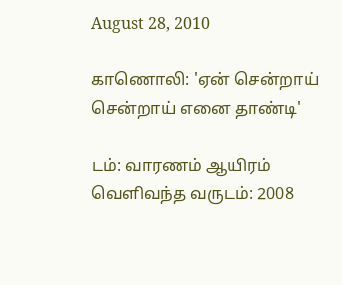August 28, 2010

காணொலி: 'ஏன் சென்றாய் சென்றாய் எனை தாண்டி'

டம்: வாரணம் ஆயிரம்
வெளிவந்த வருடம்: 2008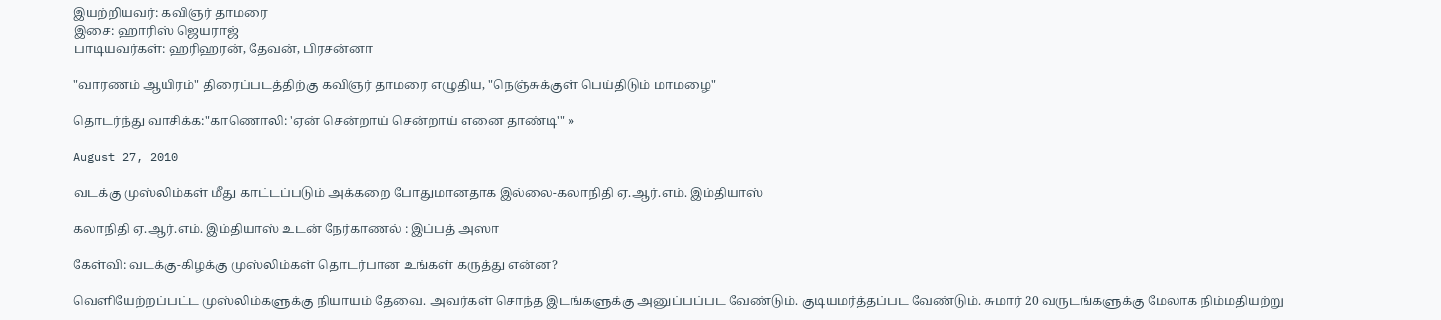இயற்றியவர்: கவிஞர் தாமரை
இசை: ஹாரிஸ் ஜெயராஜ்
பாடியவர்கள்: ஹரிஹரன், தேவன், பிரசன்னா

"வாரணம் ஆயிரம்" திரைப்படத்திற்கு கவிஞர் தாமரை எழுதிய, "நெஞ்சுக்குள் பெய்திடும் மாமழை"

தொடர்ந்து வாசிக்க:"காணொலி: 'ஏன் சென்றாய் சென்றாய் எனை தாண்டி'" »

August 27, 2010

வடக்கு முஸ்லிம்கள் மீது காட்டப்படும் அக்கறை போதுமானதாக இல்லை-கலாநிதி ஏ.ஆர்.எம். இம்தியாஸ்

கலாநிதி ஏ.ஆர்.எம். இம்தியாஸ் உடன் நேர்காணல் : இப்பத் அஸா

கேள்வி: வடக்கு-கிழக்கு முஸ்லிம்கள் தொடர்பான உங்கள் கருத்து என்ன?

வெளியேற்றப்பட்ட முஸ்லிம்களுக்கு நியாயம் தேவை. அவர்கள் சொந்த இடங்களுக்கு அனுப்பப்பட வேண்டும். குடியமர்த்தப்பட வேண்டும். சுமார் 20 வருடங்களுக்கு மேலாக நிம்மதியற்று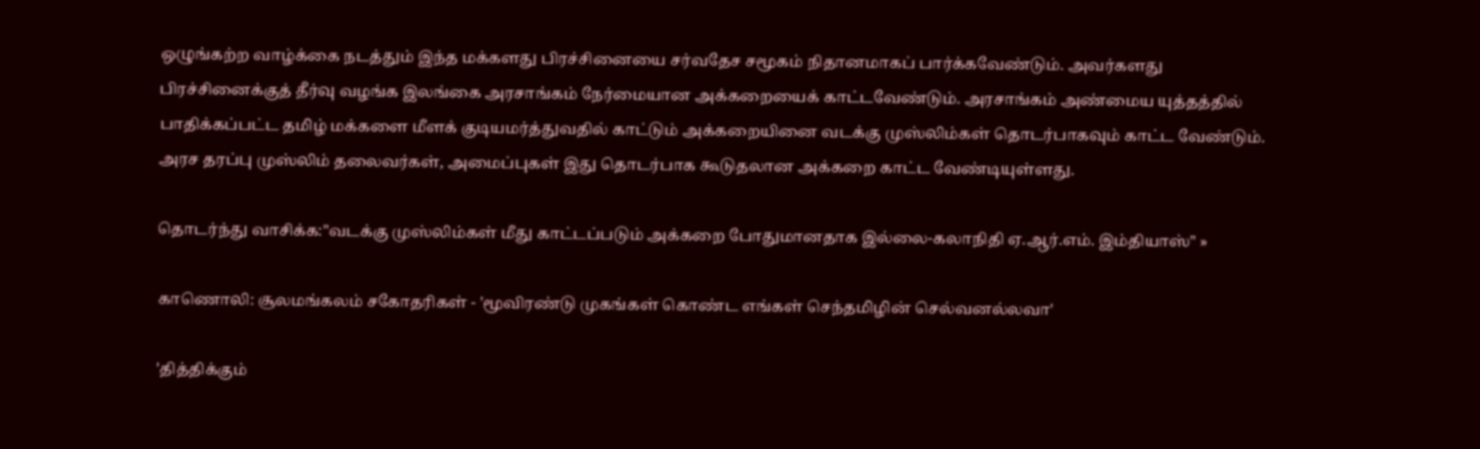ஒழுங்கற்ற வாழ்க்கை நடத்தும் இந்த மக்களது பிரச்சினையை சர்வதேச சமூகம் நிதானமாகப் பார்க்கவேண்டும். அவர்களது பிரச்சினைக்குத் தீர்வு வழங்க இலங்கை அரசாங்கம் நேர்மையான அக்கறையைக் காட்டவேண்டும். அரசாங்கம் அண்மைய யுத்தத்தில் பாதிக்கப்பட்ட தமிழ் மக்களை மீளக் குடியமர்த்துவதில் காட்டும் அக்கறையினை வடக்கு முஸ்லிம்கள் தொடர்பாகவும் காட்ட வேண்டும். அரச தரப்பு முஸ்லிம் தலைவர்கள், அமைப்புகள் இது தொடர்பாக கூடுதலான அக்கறை காட்ட வேண்டியுள்ளது.

தொடர்ந்து வாசிக்க:"வடக்கு முஸ்லிம்கள் மீது காட்டப்படும் அக்கறை போதுமானதாக இல்லை-கலாநிதி ஏ.ஆர்.எம். இம்தியாஸ்" »

காணொலி: சூலமங்கலம் சகோதரிகள் - 'மூவிரண்டு முகங்கள் கொண்ட எங்கள் செந்தமிழின் செல்வனல்லவா'

'தித்திக்கும்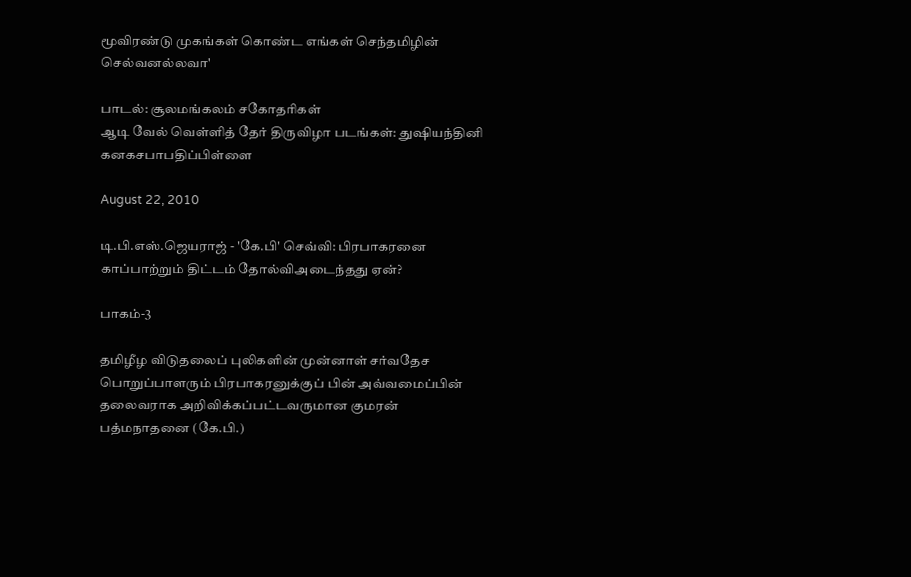மூவிரண்டு முகங்கள் கொண்ட எங்கள் செந்தமிழின் செல்வனல்லவா'

பாடல்: சூலமங்கலம் சகோதரிகள்
ஆடி வேல் வெள்ளித் தேர் திருவிழா படங்கள்: துஷியந்தினி கனகசபாபதிப்பிள்ளை

August 22, 2010

டி.பி.எஸ்.ஜெயராஜ் - 'கே.பி' செவ்வி: பிரபாகரனை காப்பாற்றும் திட்டம் தோல்விஅடைந்தது ஏன்?

பாகம்-3

தமிழீழ விடுதலைப் புலிகளின் முன்னாள் சர்வதேச பொறுப்பாளரும் பிரபாகரனுக்குப் பின் அவ்வமைப்பின் தலைவராக அறிவிக்கப்பட்டவருமான குமரன் பத்மநாதனை (கே.பி.)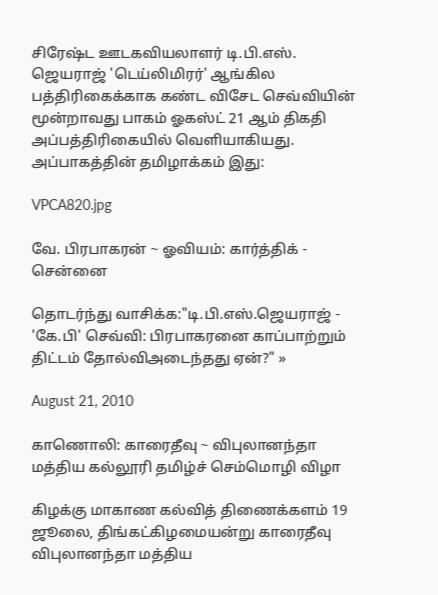சிரேஷ்ட ஊடகவியலாளர் டி.பி.எஸ். ஜெயராஜ் 'டெய்லிமிரர்' ஆங்கில பத்திரிகைக்காக கண்ட விசேட செவ்வியின் மூன்றாவது பாகம் ஓகஸ்ட் 21 ஆம் திகதி அப்பத்திரிகையில் வெளியாகியது. அப்பாகத்தின் தமிழாக்கம் இது:

VPCA820.jpg

வே. பிரபாகரன் ~ ஓவியம்: கார்த்திக் - சென்னை

தொடர்ந்து வாசிக்க:"டி.பி.எஸ்.ஜெயராஜ் - 'கே.பி' செவ்வி: பிரபாகரனை காப்பாற்றும் திட்டம் தோல்விஅடைந்தது ஏன்?" »

August 21, 2010

காணொலி: காரைதீவு ~ விபுலானந்தா மத்திய கல்லூரி தமிழ்ச் செம்மொழி விழா

கிழக்கு மாகாண கல்வித் திணைக்களம் 19 ஜூலை, திங்கட்கிழமையன்று காரைதீவு விபுலானந்தா மத்திய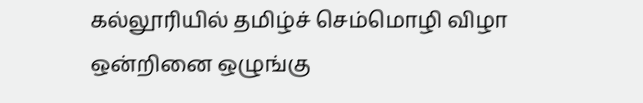கல்லூரியில் தமிழ்ச் செம்மொழி விழா ஒன்றினை ஒழுங்கு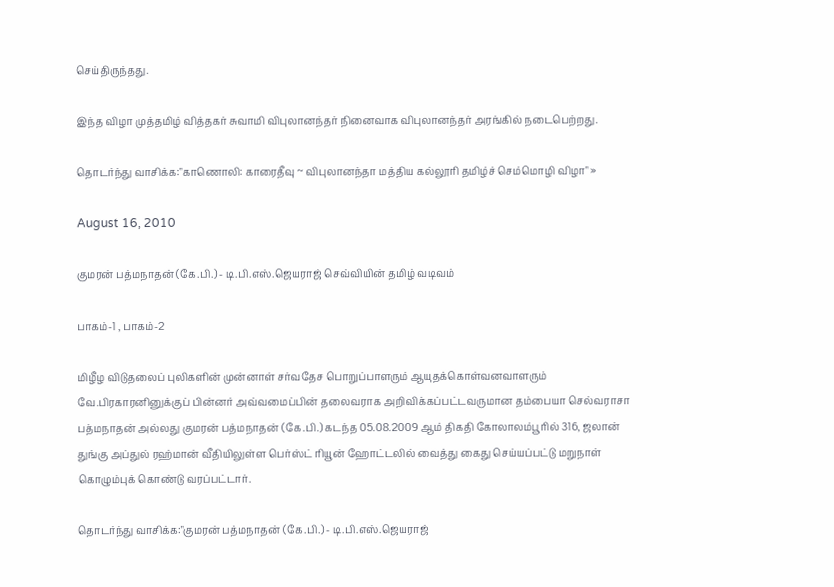செய்திருந்தது.

இந்த விழா முத்தமிழ் வித்தகர் சுவாமி விபுலானந்தர் நினைவாக விபுலானந்தர் அரங்கில் நடைபெற்றது.

தொடர்ந்து வாசிக்க:"காணொலி: காரைதீவு ~ விபுலானந்தா மத்திய கல்லூரி தமிழ்ச் செம்மொழி விழா" »

August 16, 2010

குமரன் பத்மநாதன் (கே.பி.) - டி.பி.எஸ்.ஜெயராஜ் செவ்வியின் தமிழ் வடிவம்

பாகம்-1 , பாகம்-2

மிழீழ விடுதலைப் புலிகளின் முன்னாள் சர்வதேச பொறுப்பாளரும் ஆயுதக்கொள்வனவாளரும் வே.பிரகாரனினுக்குப் பின்னர் அவ்வமைப்பின் தலைவராக அறிவிக்கப்பட்டவருமான தம்பையா செல்வராசா பத்மநாதன் அல்லது குமரன் பத்மநாதன் (கே.பி.) கடந்த 05.08.2009 ஆம் திகதி கோலாலம்பூரில் 316, ஜலான் துங்கு அப்துல் ரஹ்மான் வீதியிலுள்ள பெர்ஸ்ட் ரியூன் ஹோட்டலில் வைத்து கைது செய்யப்பட்டு மறுநாள் கொழும்புக் கொண்டு வரப்பட்டார்.

தொடர்ந்து வாசிக்க:"குமரன் பத்மநாதன் (கே.பி.) - டி.பி.எஸ்.ஜெயராஜ்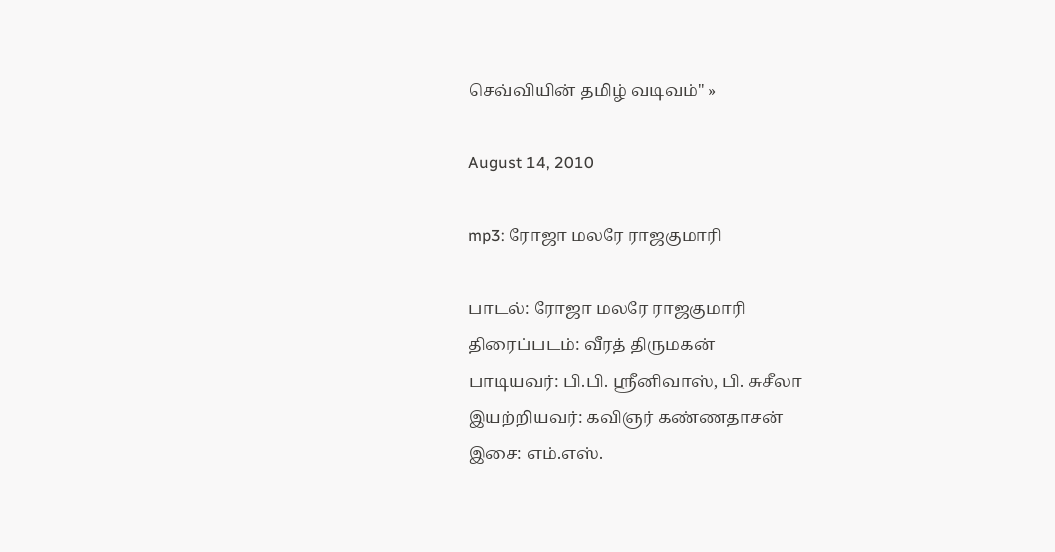செவ்வியின் தமிழ் வடிவம்" »

August 14, 2010

mp3: ரோஜா மலரே ராஜகுமாரி

பாடல்: ரோஜா மலரே ராஜகுமாரி
திரைப்படம்: வீரத் திருமகன்
பாடியவர்: பி.பி. ஸ்ரீனிவாஸ், பி. சுசீலா
இயற்றியவர்: கவிஞர் கண்ணதாசன்
இசை: எம்.எஸ்.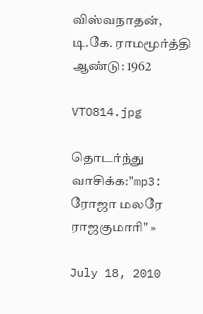விஸ்வநாதன், டி.கே. ராமமூர்த்தி
ஆண்டு: 1962

VTO814.jpg

தொடர்ந்து வாசிக்க:"mp3: ரோஜா மலரே ராஜகுமாரி" »

July 18, 2010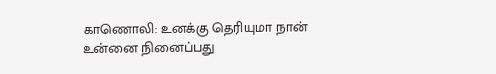காணொலி: உனக்கு தெரியுமா நான் உன்னை நினைப்பது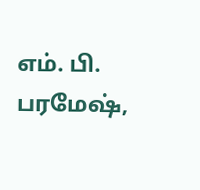எம். பி. பரமேஷ்,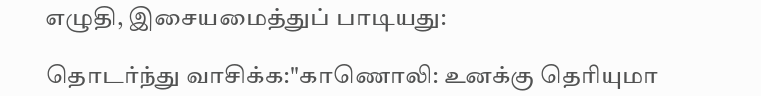எழுதி, இசையமைத்துப் பாடியது:

தொடர்ந்து வாசிக்க:"காணொலி: உனக்கு தெரியுமா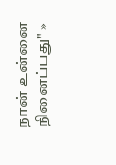நான் உன்னை நினைப்பது" »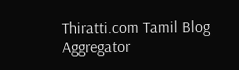Thiratti.com Tamil Blog Aggregator